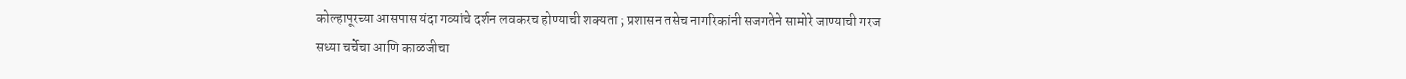कोल्हापूरच्या आसपास यंदा गव्यांचे दर्शन लवकरच होण्याची शक्यता ; प्रशासन तसेच नागरिकांनी सजगतेने सामोरे जाण्याची गरज
सध्या चर्चेचा आणि काळजीचा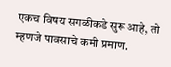एकच विषय सगळीकडे सुरू आहे, तो म्हणजे पावसाचे कमी प्रमाण.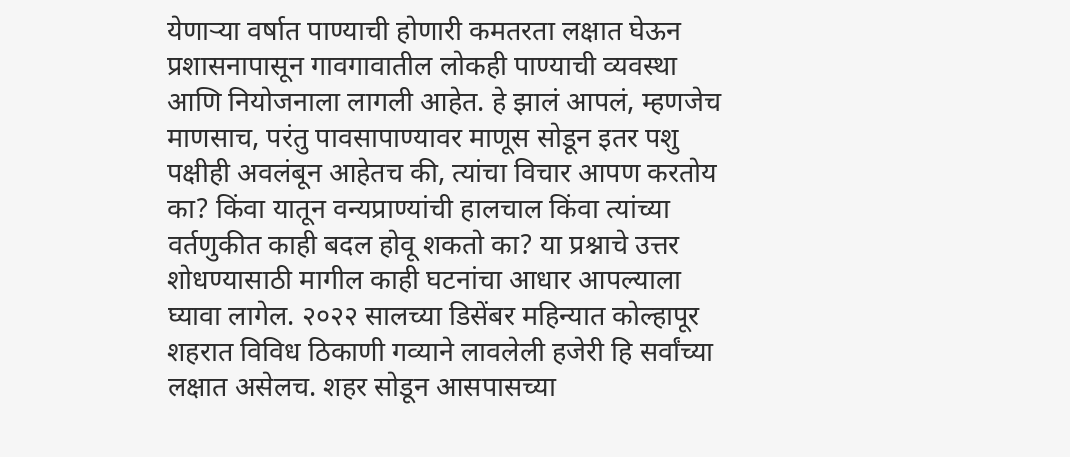येणाऱ्या वर्षात पाण्याची होणारी कमतरता लक्षात घेऊन प्रशासनापासून गावगावातील लोकही पाण्याची व्यवस्था आणि नियोजनाला लागली आहेत. हे झालं आपलं, म्हणजेच माणसाच, परंतु पावसापाण्यावर माणूस सोडून इतर पशु पक्षीही अवलंबून आहेतच की, त्यांचा विचार आपण करतोय का? किंवा यातून वन्यप्राण्यांची हालचाल किंवा त्यांच्या वर्तणुकीत काही बदल होवू शकतो का? या प्रश्नाचे उत्तर शोधण्यासाठी मागील काही घटनांचा आधार आपल्याला घ्यावा लागेल. २०२२ सालच्या डिसेंबर महिन्यात कोल्हापूर शहरात विविध ठिकाणी गव्याने लावलेली हजेरी हि सर्वांच्या लक्षात असेलच. शहर सोडून आसपासच्या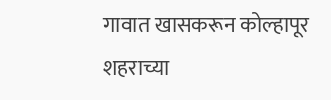गावात खासकरून कोल्हापूर शहराच्या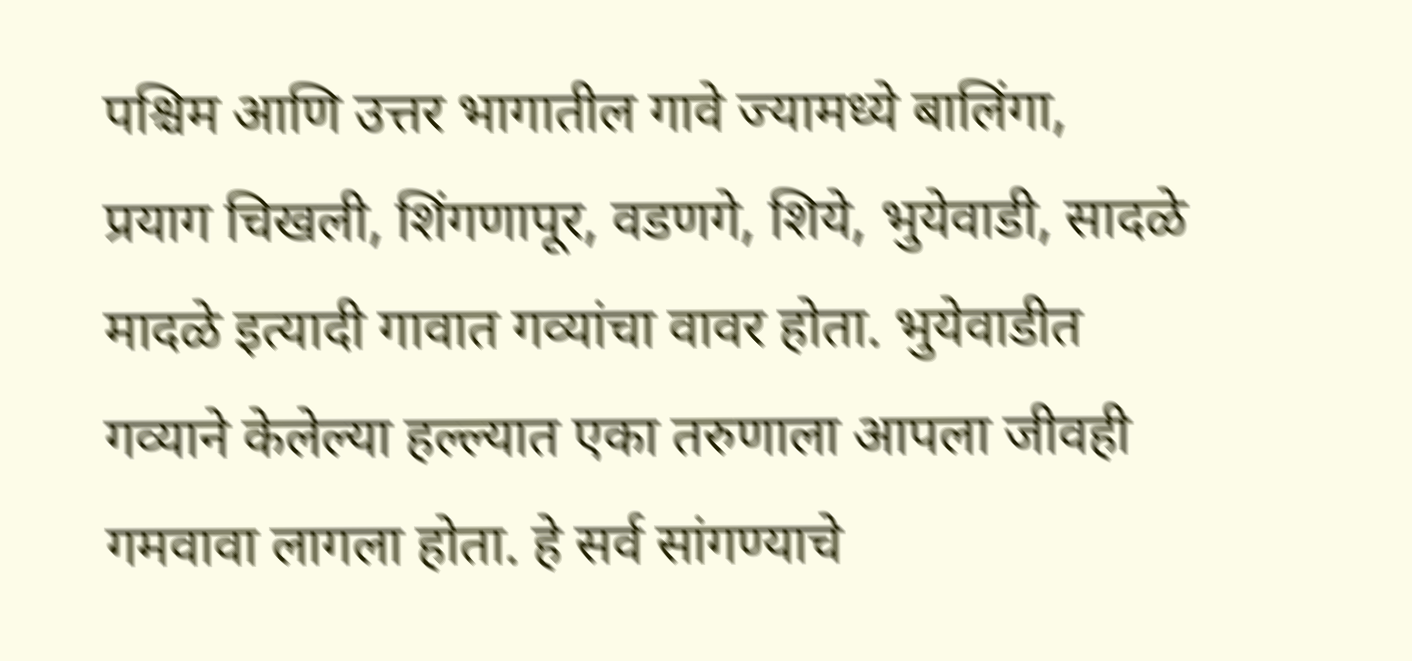पश्चिम आणि उत्तर भागातील गावे ज्यामध्ये बालिंगा, प्रयाग चिखली, शिंगणापूर, वडणगे, शिये, भुयेवाडी, सादळे मादळे इत्यादी गावात गव्यांचा वावर होता. भुयेवाडीत गव्याने केलेल्या हल्ल्यात एका तरुणाला आपला जीवही गमवावा लागला होता. हे सर्व सांगण्याचे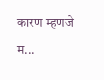कारण म्हणजे म...